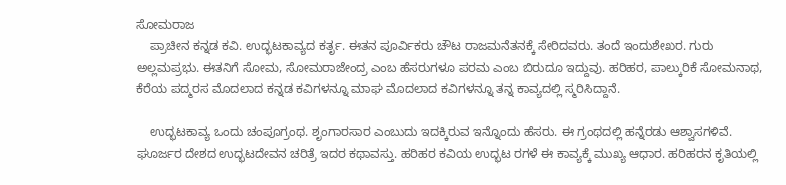ಸೋಮರಾಜ
    ಪ್ರಾಚೀನ ಕನ್ನಡ ಕವಿ. ಉದ್ಭಟಕಾವ್ಯದ ಕರ್ತೃ. ಈತನ ಪೂರ್ವಿಕರು ಚೌಟ ರಾಜಮನೆತನಕ್ಕೆ ಸೇರಿದವರು. ತಂದೆ ಇಂದುಶೇಖರ. ಗುರು ಅಲ್ಲಮಪ್ರಭು. ಈತನಿಗೆ ಸೋಮ, ಸೋಮರಾಜೇಂದ್ರ ಎಂಬ ಹೆಸರುಗಳೂ ಪರಮ ಎಂಬ ಬಿರುದೂ ಇದ್ದುವು. ಹರಿಹರ, ಪಾಲ್ಕುರಿಕೆ ಸೋಮನಾಥ, ಕೆರೆಯ ಪದ್ಮರಸ ಮೊದಲಾದ ಕನ್ನಡ ಕವಿಗಳನ್ನೂ ಮಾಘ ಮೊದಲಾದ ಕವಿಗಳನ್ನೂ ತನ್ನ ಕಾವ್ಯದಲ್ಲಿ ಸ್ಮರಿಸಿದ್ದಾನೆ.

    ಉದ್ಭಟಕಾವ್ಯ ಒಂದು ಚಂಪೂಗ್ರಂಥ. ಶೃಂಗಾರಸಾರ ಎಂಬುದು ಇದಕ್ಕಿರುವ ಇನ್ನೊಂದು ಹೆಸರು. ಈ ಗ್ರಂಥದಲ್ಲಿ ಹನ್ನೆರಡು ಆಶ್ವಾಸಗಳಿವೆ. ಘೂರ್ಜರ ದೇಶದ ಉದ್ಭಟದೇವನ ಚರಿತ್ರೆ ಇದರ ಕಥಾವಸ್ತು. ಹರಿಹರ ಕವಿಯ ಉದ್ಭಟ ರಗಳೆ ಈ ಕಾವ್ಯಕ್ಕೆ ಮುಖ್ಯ ಆಧಾರ. ಹರಿಹರನ ಕೃತಿಯಲ್ಲಿ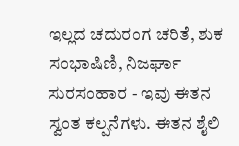ಇಲ್ಲದ ಚದುರಂಗ ಚರಿತೆ, ಶುಕ ಸಂಭಾಷಿಣಿ, ನಿಜರ್ಘಾ ಸುರಸಂಹಾರ - ಇವು ಈತನ ಸ್ವಂತ ಕಲ್ಪನೆಗಳು. ಈತನ ಶೈಲಿ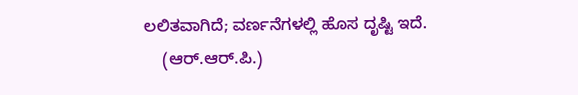ಲಲಿತವಾಗಿದೆ; ವರ್ಣನೆಗಳಲ್ಲಿ ಹೊಸ ದೃಷ್ಟಿ ಇದೆ.
    (ಆರ್.ಆರ್.ಪಿ.)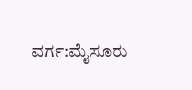ವರ್ಗ:ಮೈಸೂರು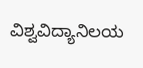ವಿಶ್ವವಿದ್ಯಾನಿಲಯ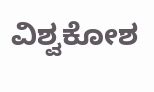ವಿಶ್ವಕೋಶ